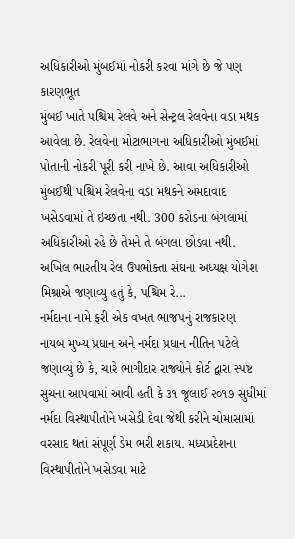અધિકારીઓ મુંબઈમાં નોકરી કરવા માંગે છે જે પણ કારણભૂત
મુંબઈ ખાતે પશ્ચિમ રેલવે અને સેન્ટ્રલ રેલવેના વડા મથક આવેલા છે. રેલવેના મોટાભાગના અધિકારીઓ મુંબઈમાં પોતાની નોકરી પૂરી કરી નાખે છે. આવા અધિકારીઓ મુંબઈથી પશ્ચિમ રેલવેના વડા મથકને અમદાવાદ ખસેડવામાં તે ઇચ્છતા નથી. 300 કરોડના બંગલામાં અધિકારીઓ રહે છે તેમને તે બંગલા છોડવા નથી. અખિલ ભારતીય રેલ ઉપભોક્તા સંઘના અધ્યક્ષ યોગેશ મિશ્રાએ જણાવ્યુ હતું કે, પશ્ચિમ રે...
નર્મદાના નામે ફરી એક વખત ભાજપનું રાજકારણ
નાયબ મુખ્ય પ્રધાન અને નર્મદા પ્રધાન નીતિન પટેલે જણાવ્યું છે કે, ચારે ભાગીદાર રાજ્યોને કોર્ટ દ્વારા સ્પષ્ટ સુચના આપવામાં આવી હતી કે ૩૧ જૂલાઈ ૨૦૧૭ સુધીમાં નર્મદા વિસ્થાપીતોને ખસેડી દેવા જેથી કરીને ચોમાસામાં વરસાદ થતાં સંપૂર્ણ ડેમ ભરી શકાય. મધ્યપ્રદેશના વિસ્થાપીતોને ખસેડવા માટે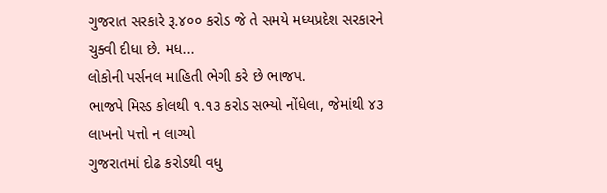ગુજરાત સરકારે રૂ.૪૦૦ કરોડ જે તે સમયે મધ્યપ્રદેશ સરકારને ચુક્વી દીધા છે. મધ...
લોકોની પર્સનલ માહિતી ભેગી કરે છે ભાજપ.
ભાજપે મિસ્ડ કોલથી ૧.૧૩ કરોડ સભ્યો નોંધેલા, જેમાંથી ૪૩ લાખનો પત્તો ન લાગ્યો
ગુજરાતમાં દોઢ કરોડથી વધુ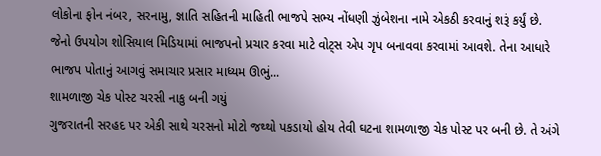લોકોના ફોન નંબર, સરનામુ, જ્ઞાતિ સહિતની માહિતી ભાજપે સભ્ય નોંધણી ઝુંબેશના નામે એકઠી કરવાનું શરૂં કર્યું છે. જેનો ઉપયોગ શોસિયાલ મિડિયામાં ભાજપનો પ્રચાર કરવા માટે વોટ્સ એપ ગૃપ બનાવવા કરવામાં આવશે. તેના આધારે ભાજપ પોતાનું આગવું સમાચાર પ્રસાર માધ્યમ ઊભું...
શામળાજી ચેક પોસ્ટ ચરસી નાકુ બની ગયું
ગુજરાતની સરહદ પર એકી સાથે ચરસનો મોટો જથ્થો પકડાયો હોય તેવી ઘટના શામળાજી ચેક પોસ્ટ પર બની છે. તે અંગે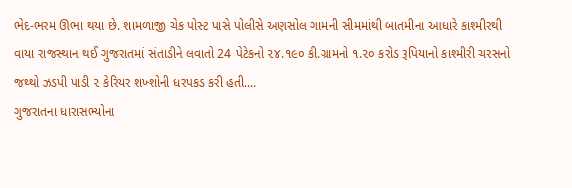ભેદ-ભરમ ઊભા થયા છે. શામળાજી ચેક પોસ્ટ પાસે પોલીસે અણસોલ ગામની સીમમાંથી બાતમીના આધારે કાશ્મીરથી વાયા રાજસ્થાન થઈ ગુજરાતમાં સંતાડીને લવાતો 24 પેટેકનો ૨૪.૧૯૦ કી.ગ્રામનો ૧.૨૦ કરોડ રૂપિયાનો કાશ્મીરી ચરસનો જથ્થો ઝડપી પાડી ૨ કેરિયર શખ્શોની ધરપકડ કરી હતી....
ગુજરાતના ધારાસભ્યોના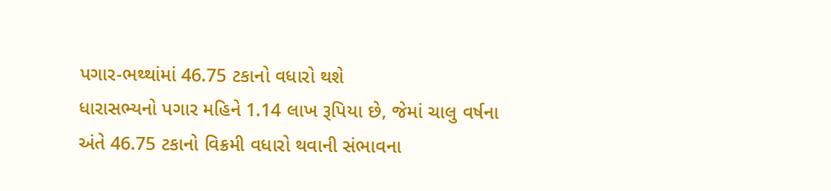પગાર-ભથ્થાંમાં 46.75 ટકાનો વધારો થશે
ધારાસભ્યનો પગાર મહિને 1.14 લાખ રૂપિયા છે, જેમાં ચાલુ વર્ષના અંતે 46.75 ટકાનો વિક્રમી વધારો થવાની સંભાવના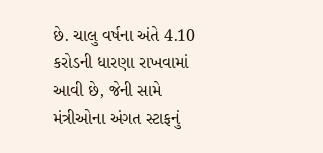છે. ચાલુ વર્ષના અંતે 4.10 કરોડની ધારણા રાખવામાં આવી છે, જેની સામે મંત્રીઓના અંગત સ્ટાફનું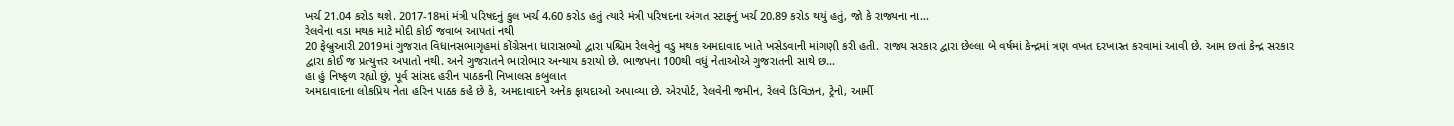ખર્ચ 21.04 કરોડ થશે. 2017-18માં મંત્રી પરિષદનું કુલ ખર્ચ 4.60 કરોડ હતું ત્યારે મંત્રી પરિષદના અંગત સ્ટાફનું ખર્ચ 20.89 કરોડ થયું હતું, જો કે રાજ્યના ના...
રેલવેના વડા મથક માટે મોદી કોઈ જવાબ આપતાં નથી
20 ફેબ્રુઆરી 2019માં ગુજરાત વિધાનસભાગૃહમાં કોંગ્રેસના ધારાસભ્યો દ્વારા પશ્ચિમ રેલવેનું વડુ મથક અમદાવાદ ખાતે ખસેડવાની માંગણી કરી હતી. રાજ્ય સરકાર દ્વારા છેલ્લા બે વર્ષમાં કેન્દ્રમાં ત્રણ વખત દરખાસ્ત કરવામાં આવી છે. આમ છતાં કેન્દ્ર સરકાર દ્વારા કોઈ જ પ્રત્યુત્તર અપાતો નથી. અને ગુજરાતને ભારોભાર અન્યાય કરાયો છે. ભાજપના 100થી વધું નેતાઓએ ગુજરાતની સાથે છ...
હા હું નિષ્ફળ રહ્યો છું, પૂર્વ સાંસદ હરીન પાઠકની નિખાલસ કબુલાત
અમદાવાદના લોકપ્રિય નેતા હરિન પાઠક કહે છે કે, અમદાવાદને અનેક ફાયદાઓ અપાવ્યા છે. એરપોર્ટ, રેલવેની જમીન, રેલવે ડિવિઝન, ટ્રેનો, આર્મી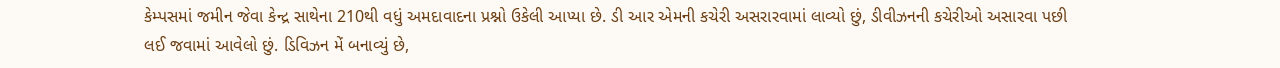કેમ્પસમાં જમીન જેવા કેન્દ્ર સાથેના 210થી વધું અમદાવાદના પ્રશ્નો ઉકેલી આપ્યા છે. ડી આર એમની કચેરી અસરારવામાં લાવ્યો છું, ડીવીઝનની કચેરીઓ અસારવા પછી લઈ જવામાં આવેલો છું. ડિવિઝન મેં બનાવ્યું છે,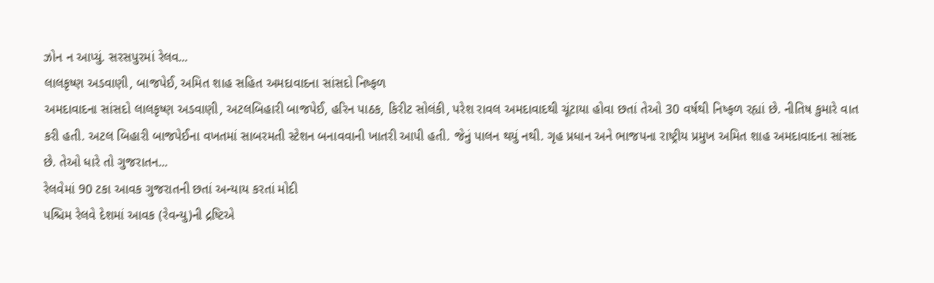ઝોન ન આપ્યું. સરસપુરમાં રેલવ...
લાલકૃષ્ણ અડવાણી, બાજપેઈ, અમિત શાહ સહિત અમદાવાદના સાંસદો નિષ્ફળ
અમદાવાદના સાંસદો લાલકૃષ્ણ અડવાણી, અટલબિહારી બાજપેઈ, હરિન પાઠક, કિરીટ સોલંકી, પરેશ રાવલ અમદાવાદથી ચૂંટાયા હોવા છતાં તેઓ 30 વર્ષથી નિષ્ફળ રહ્યાં છે. નીતિષ કુમારે વાત કરી હતી. અટલ બિહારી બાજપેઈના વખતમાં સાબરમતી સ્ટેશન બનાવવાની ખાતરી આપી હતી. જેનું પાલન થયું નથી. ગૃહ પ્રધાન અને ભાજપના રાષ્ટ્રીય પ્રમુખ અમિત શાહ અમદાવાદના સાંસદ છે. તેઓ ધારે તો ગુજરાતન...
રેલવેમાં 90 ટકા આવક ગુજરાતની છતાં અન્યાય કરતાં મોદી
પશ્ચિમ રેલવે દેશમાં આવક (રેવન્યુ)ની દ્રષ્ટિએ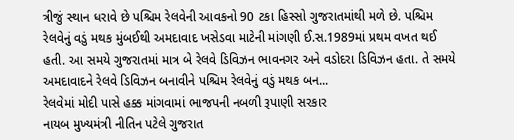ત્રીજું સ્થાન ધરાવે છે પશ્ચિમ રેલવેની આવકનો 90 ટકા હિસ્સો ગુજરાતમાંથી મળે છે. પશ્ચિમ રેલવેનું વડું મથક મુંબઈથી અમદાવાદ ખસેડવા માટેની માંગણી ઈ.સ.1989માં પ્રથમ વખત થઈ હતી. આ સમયે ગુજરાતમાં માત્ર બે રેલવે ડિવિઝન ભાવનગર અને વડોદરા ડિવિઝન હતા. તે સમયે અમદાવાદને રેલવે ડિવિઝન બનાવીને પશ્ચિમ રેલવેનું વડું મથક બન...
રેલવેમાં મોદી પાસે હક્ક માંગવામાં ભાજપની નબળી રૂપાણી સરકાર
નાયબ મુખ્યમંત્રી નીતિન પટેલે ગુજરાત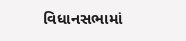વિધાનસભામાં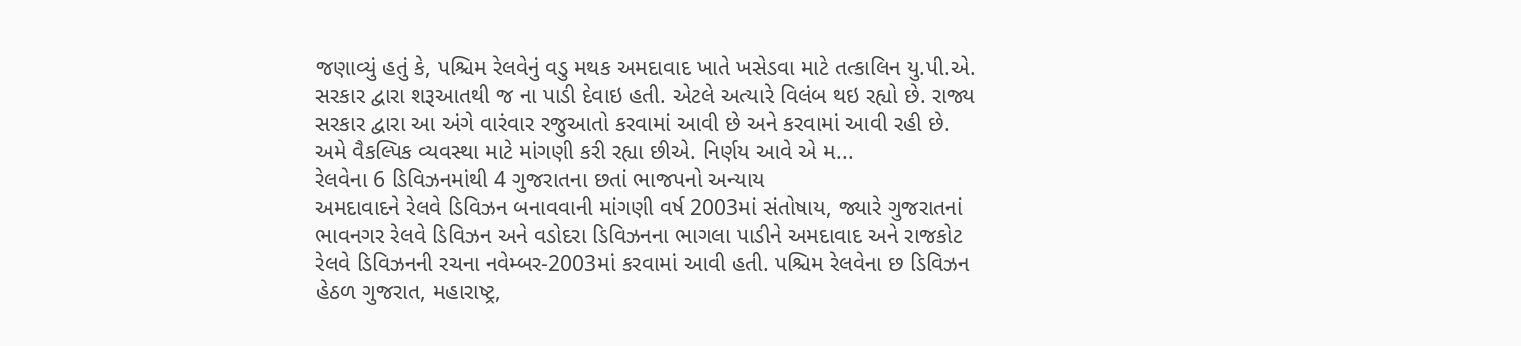જણાવ્યું હતું કે, પશ્ચિમ રેલવેનું વડુ મથક અમદાવાદ ખાતે ખસેડવા માટે તત્કાલિન યુ.પી.એ. સરકાર દ્વારા શરૂઆતથી જ ના પાડી દેવાઇ હતી. એટલે અત્યારે વિલંબ થઇ રહ્યો છે. રાજ્ય સરકાર દ્વારા આ અંગે વારંવાર રજુઆતો કરવામાં આવી છે અને કરવામાં આવી રહી છે. અમે વૈકલ્પિક વ્યવસ્થા માટે માંગણી કરી રહ્યા છીએ. નિર્ણય આવે એ મ...
રેલવેના 6 ડિવિઝનમાંથી 4 ગુજરાતના છતાં ભાજપનો અન્યાય
અમદાવાદને રેલવે ડિવિઝન બનાવવાની માંગણી વર્ષ 2003માં સંતોષાય, જ્યારે ગુજરાતનાં ભાવનગર રેલવે ડિવિઝન અને વડોદરા ડિવિઝનના ભાગલા પાડીને અમદાવાદ અને રાજકોટ રેલવે ડિવિઝનની રચના નવેમ્બર-2003માં કરવામાં આવી હતી. પશ્ચિમ રેલવેના છ ડિવિઝન હેઠળ ગુજરાત, મહારાષ્ટ્ર,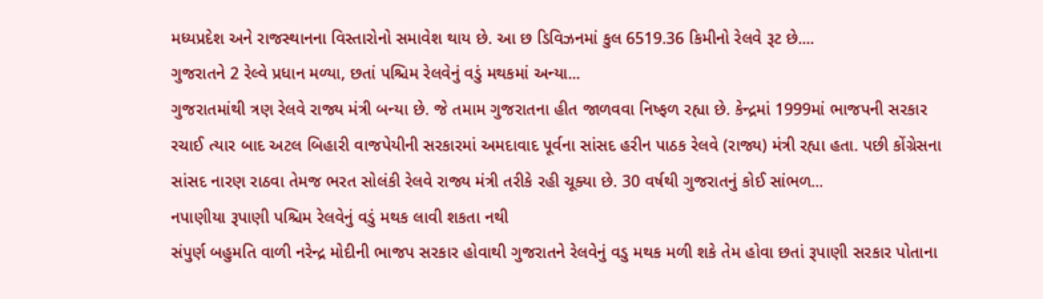મધ્યપ્રદેશ અને રાજસ્થાનના વિસ્તારોનો સમાવેશ થાય છે. આ છ ડિવિઝનમાં કુલ 6519.36 કિમીનો રેલવે રૂટ છે....
ગુજરાતને 2 રેલ્વે પ્રધાન મળ્યા, છતાં પશ્ચિમ રેલવેનું વડું મથકમાં અન્યા...
ગુજરાતમાંથી ત્રણ રેલવે રાજ્ય મંત્રી બન્યા છે. જે તમામ ગુજરાતના હીત જાળવવા નિષ્ફળ રહ્યા છે. કેન્દ્રમાં 1999માં ભાજપની સરકાર રચાઈ ત્યાર બાદ અટલ બિહારી વાજપેયીની સરકારમાં અમદાવાદ પૂર્વના સાંસદ હરીન પાઠક રેલવે (રાજ્ય) મંત્રી રહ્યા હતા. પછી કોંગ્રેસના સાંસદ નારણ રાઠવા તેમજ ભરત સોલંકી રેલવે રાજ્ય મંત્રી તરીકે રહી ચૂક્યા છે. 30 વર્ષથી ગુજરાતનું કોઈ સાંભળ...
નપાણીયા રૂપાણી પશ્ચિમ રેલવેનું વડું મથક લાવી શકતા નથી
સંપુર્ણ બહુમતિ વાળી નરેન્દ્ર મોદીની ભાજપ સરકાર હોવાથી ગુજરાતને રેલવેનું વડુ મથક મળી શકે તેમ હોવા છતાં રૂપાણી સરકાર પોતાના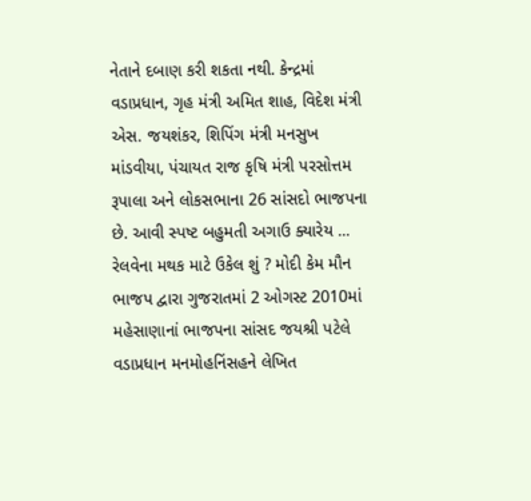નેતાને દબાણ કરી શકતા નથી. કેન્દ્રમાં વડાપ્રધાન, ગૃહ મંત્રી અમિત શાહ, વિદેશ મંત્રી એસ. જયશંકર, શિપિંગ મંત્રી મનસુખ માંડવીયા, પંચાયત રાજ કૃષિ મંત્રી પરસોત્તમ રૂપાલા અને લોકસભાના 26 સાંસદો ભાજપના છે. આવી સ્પષ્ટ બહુમતી અગાઉ ક્યારેય ...
રેલવેના મથક માટે ઉકેલ શું ? મોદી કેમ મૌન
ભાજપ દ્વારા ગુજરાતમાં 2 ઓગસ્ટ 2010માં મહેસાણાનાં ભાજપના સાંસદ જયશ્રી પટેલે વડાપ્રધાન મનમોહનિંસહને લેખિત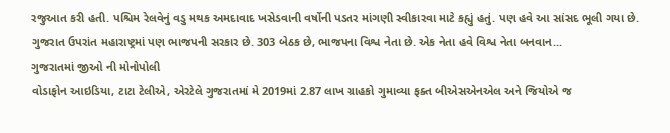રજુઆત કરી હતી. પશ્ચિમ રેલવેનું વડુ મથક અમદાવાદ ખસેડવાની વર્ષોની પડતર માંગણી સ્વીકારવા માટે કહ્યું હતું. પણ હવે આ સાંસદ ભૂલી ગયા છે. ગુજરાત ઉપરાંત મહારાષ્ટ્રમાં પણ ભાજપની સરકાર છે. 303 બેઠક છે, ભાજપના વિશ્વ નેતા છે. એક નેતા હવે વિશ્વ નેતા બનવાન...
ગુજરાતમાં જીઓ ની મોનોપોલી
વોડાફોન આઇડિયા, ટાટા ટેલીએ, એરટેલે ગુજરાતમાં મે 2019માં 2.87 લાખ ગ્રાહકો ગુમાવ્યા ફક્ત બીએસએનએલ અને જિયોએ જ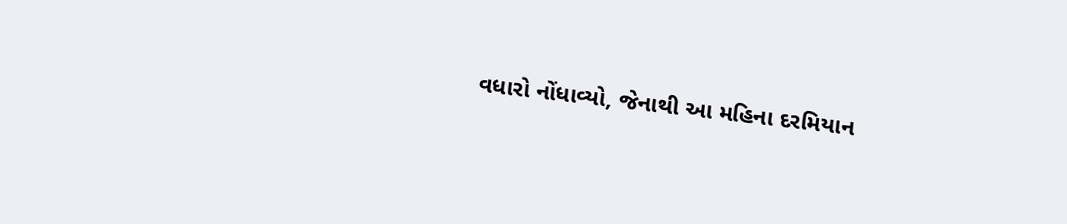વધારો નોંધાવ્યો, જેનાથી આ મહિના દરમિયાન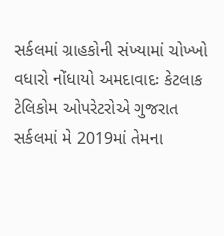સર્કલમાં ગ્રાહકોની સંખ્યામાં ચોખ્ખો વધારો નોંધાયો અમદાવાદઃ કેટલાક ટેલિકોમ ઓપરેટરોએ ગુજરાત સર્કલમાં મે 2019માં તેમના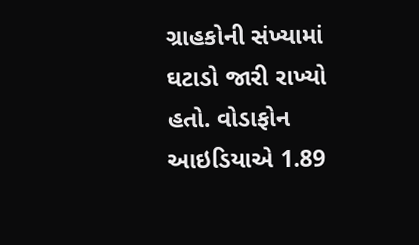ગ્રાહકોની સંખ્યામાં ઘટાડો જારી રાખ્યો હતો. વોડાફોન આઇડિયાએ 1.89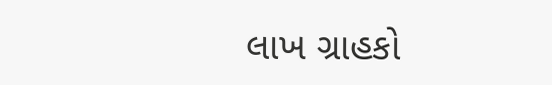લાખ ગ્રાહકો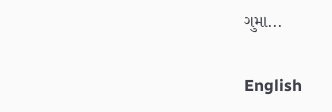ગુમા...

English